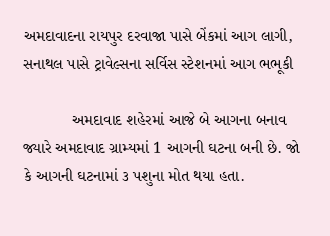અમદાવાદના રાયપુર દરવાજા પાસે બેંકમાં આગ લાગી, સનાથલ પાસે ટ્રાવેલ્સના સર્વિસ સ્ટેશનમાં આગ ભભૂકી

           અમદાવાદ શહેરમાં આજે બે આગના બનાવ જ્યારે અમદાવાદ ગ્રામ્યમાં 1 આગની ઘટના બની છે. જો કે આગની ઘટનામાં ૩ પશુના મોત થયા હતા.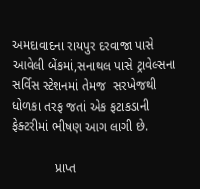અમદાવાદના રાયપુર દરવાજા પાસે આવેલી બેંકમાં,સનાથલ પાસે ટ્રાવેલ્સના સર્વિસ સ્ટેશનમાં તેમજ  સરખેજથી ધોળકા તરફ જતાં એક ફટાકડાની ફેક્ટરીમાં ભીષણ આગ લાગી છે.

            પ્રાપ્ત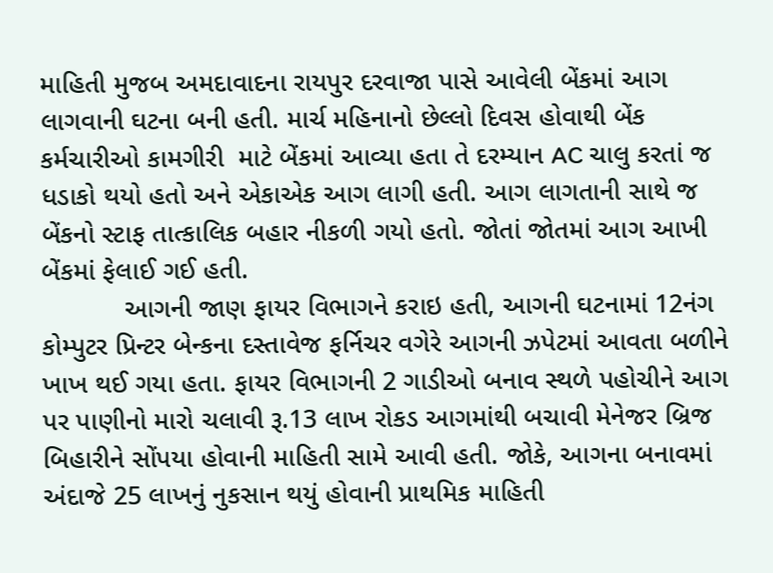માહિતી મુજબ અમદાવાદના રાયપુર દરવાજા પાસે આવેલી બેંકમાં આગ લાગવાની ઘટના બની હતી. માર્ચ મહિનાનો છેલ્લો દિવસ હોવાથી બેંક કર્મચારીઓ કામગીરી  માટે બેંકમાં આવ્યા હતા તે દરમ્યાન AC ચાલુ કરતાં જ ધડાકો થયો હતો અને એકાએક આગ લાગી હતી. આગ લાગતાની સાથે જ બેંકનો સ્ટાફ તાત્કાલિક બહાર નીકળી ગયો હતો. જોતાં જોતમાં આગ આખી બેંકમાં ફેલાઈ ગઈ હતી.
           આગની જાણ ફાયર વિભાગને કરાઇ હતી, આગની ઘટનામાં 12નંગ કોમ્પુટર પ્રિન્ટર બેન્કના દસ્તાવેજ ફર્નિચર વગેરે આગની ઝપેટમાં આવતા બળીને ખાખ થઈ ગયા હતા. ફાયર વિભાગની 2 ગાડીઓ બનાવ સ્થળે પહોચીને આગ પર પાણીનો મારો ચલાવી રૂ.13 લાખ રોકડ આગમાંથી બચાવી મેનેજર બ્રિજ બિહારીને સોંપયા હોવાની માહિતી સામે આવી હતી. જોકે, આગના બનાવમાં અંદાજે 25 લાખનું નુકસાન થયું હોવાની પ્રાથમિક માહિતી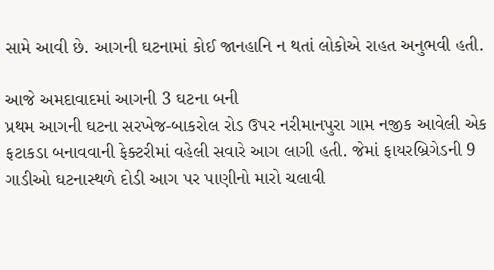સામે આવી છે. આગની ઘટનામાં કોઈ જાનહાનિ ન થતાં લોકોએ રાહત અનુભવી હતી.

આજે અમદાવાદમાં આગની 3 ઘટના બની
પ્રથમ આગની ઘટના સરખેજ-બાકરોલ રોડ ઉપર નરીમાનપુરા ગામ નજીક આવેલી એક ફટાકડા બનાવવાની ફેક્ટરીમાં વહેલી સવારે આગ લાગી હતી. જેમાં ફાયરબ્રિગેડની 9 ગાડીઓ ઘટનાસ્થળે દોડી આગ પર પાણીનો મારો ચલાવી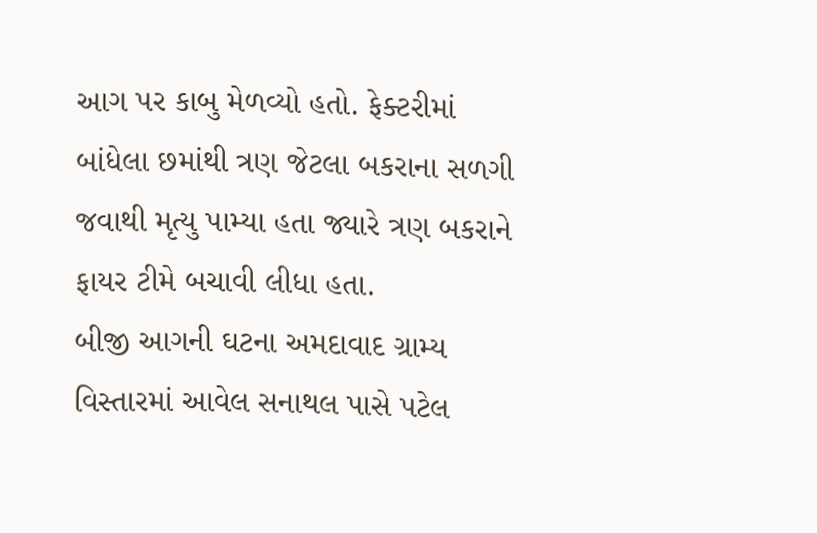આગ પર કાબુ મેળવ્યો હતો. ફેક્ટરીમાં બાંધેલા છમાંથી ત્રણ જેટલા બકરાના સળગી જવાથી મૃત્યુ પામ્યા હતા જ્યારે ત્રણ બકરાને ફાયર ટીમે બચાવી લીધા હતા.
બીજી આગની ઘટના અમદાવાદ ગ્રામ્ય વિસ્તારમાં આવેલ સનાથલ પાસે પટેલ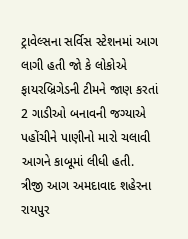ટ્રાવેલ્સના સર્વિસ સ્ટેશનમાં આગ લાગી હતી જો કે લોકોએ ફાયરબ્રિગેડની ટીમને જાણ કરતાં 2 ગાડીઓ બનાવની જગ્યાએ પહોંચીને પાણીનો મારો ચલાવી આગને કાબૂમાં લીધી હતી.
ત્રીજી આગ અમદાવાદ શહેરના રાયપુર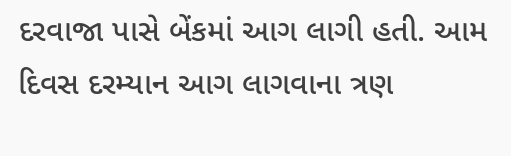દરવાજા પાસે બેંકમાં આગ લાગી હતી. આમ દિવસ દરમ્યાન આગ લાગવાના ત્રણ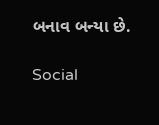બનાવ બન્યા છે.

Social